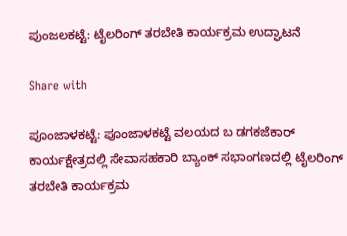ಪುಂಜಲಕಟ್ಟೆ: ಟೈಲರಿಂಗ್ ತರಬೇತಿ ಕಾರ್ಯಕ್ರಮ ಉದ್ಘಾಟನೆ

Share with

ಪೂಂಜಾಳಕಟ್ಟೆ: ಪೂಂಜಾಳಕಟ್ಟೆ ವಲಯದ ಬ ಡಗಕಜೆಕಾರ್ ಕಾರ್ಯಕ್ಷೇತ್ರದಲ್ಲಿ ಸೇವಾಸಹಕಾರಿ ಬ್ಯಾಂಕ್ ಸಭಾಂಗಣದಲ್ಲಿ ಟೈಲರಿಂಗ್ ತರಬೇತಿ ಕಾರ್ಯಕ್ರಮ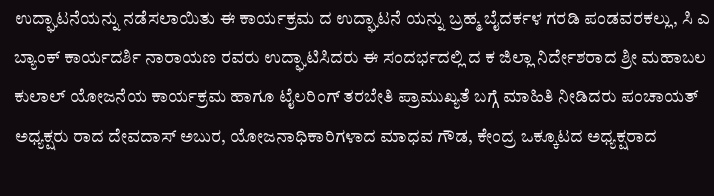ಉದ್ಘಾಟನೆಯನ್ನು ನಡೆಸಲಾಯಿತು ಈ ಕಾರ್ಯಕ್ರಮ ದ ಉದ್ಘಾಟನೆ ಯನ್ನು ಬ್ರಹ್ಮ ಬೈದರ್ಕಳ ಗರಡಿ ಪಂಡವರಕಲ್ಲು, ಸಿ ಎ ಬ್ಯಾಂಕ್ ಕಾರ್ಯದರ್ಶಿ ನಾರಾಯಣ ರವರು ಉದ್ಘಾಟಿಸಿದರು ಈ ಸಂದರ್ಭದಲ್ಲಿ ದ ಕ ಜಿಲ್ಲಾ ನಿರ್ದೇಶರಾದ ಶ್ರೀ ಮಹಾಬಲ ಕುಲಾಲ್ ಯೋಜನೆಯ ಕಾರ್ಯಕ್ರಮ ಹಾಗೂ ಟೈಲರಿಂಗ್ ತರಬೇತಿ ಪ್ರಾಮುಖ್ಯತೆ ಬಗ್ಗೆ ಮಾಹಿತಿ ನೀಡಿದರು ಪಂಚಾಯತ್ ಅಧ್ಯಕ್ಷರು ರಾದ ದೇವದಾಸ್ ಅಬುರ, ಯೋಜನಾಧಿಕಾರಿಗಳಾದ ಮಾಧವ ಗೌಡ, ಕೇಂದ್ರ ಒಕ್ಕೂಟದ ಅಧ್ಯಕ್ಷರಾದ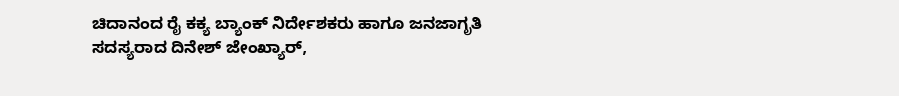ಚಿದಾನಂದ ರೈ ಕಕ್ಯ ಬ್ಯಾಂಕ್ ನಿರ್ದೇಶಕರು ಹಾಗೂ ಜನಜಾಗೃತಿ ಸದಸ್ಯರಾದ ದಿನೇಶ್ ಜೇಂಖ್ಯಾರ್,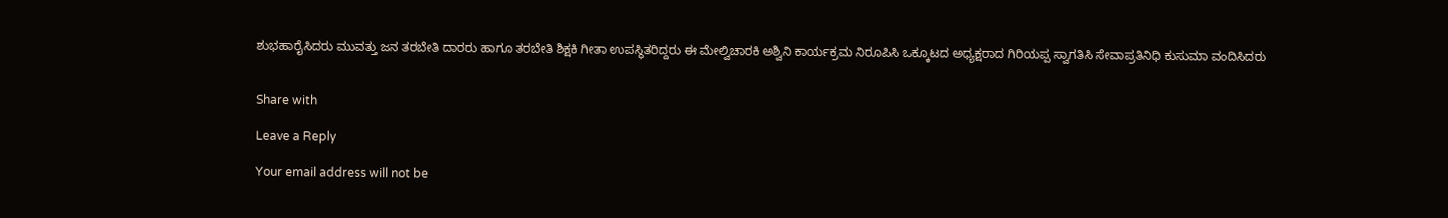ಶುಭಹಾರೈಸಿದರು ಮುವತ್ತು ಜನ ತರಬೇತಿ ದಾರರು ಹಾಗೂ ತರಬೇತಿ ಶಿಕ್ಷಕಿ ಗೀತಾ ಉಪಸ್ಥಿತರಿದ್ದರು ಈ ಮೇಲ್ವಿಚಾರಕಿ ಅಶ್ವಿನಿ ಕಾರ್ಯಕ್ರಮ ನಿರೂಪಿಸಿ ಒಕ್ಕೂಟದ ಅಧ್ಯಕ್ಷರಾದ ಗಿರಿಯಪ್ಪ ಸ್ವಾಗತಿಸಿ ಸೇವಾಪ್ರತಿನಿಧಿ ಕುಸುಮಾ ವಂದಿಸಿದರು


Share with

Leave a Reply

Your email address will not be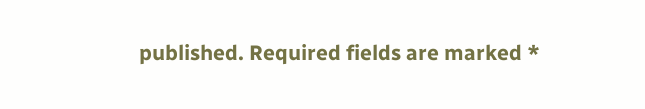published. Required fields are marked *